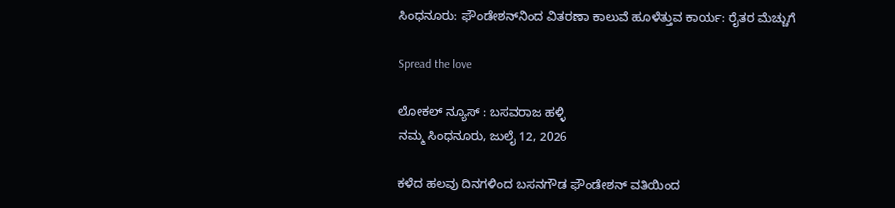ಸಿಂಧನೂರು: ಫೌಂಡೇಶನ್‌ನಿಂದ ವಿತರಣಾ ಕಾಲುವೆ ಹೂಳೆತ್ತುವ ಕಾರ್ಯ: ರೈತರ ಮೆಚ್ಚುಗೆ

Spread the love

ಲೋಕಲ್ ನ್ಯೂಸ್ : ಬಸವರಾಜ ಹಳ್ಳಿ
ನಮ್ಮ ಸಿಂಧನೂರು, ಜುಲೈ 12, 2026

ಕಳೆದ ಹಲವು ದಿನಗಳಿಂದ ಬಸನಗೌಡ ಫೌಂಡೇಶನ್ ವತಿಯಿಂದ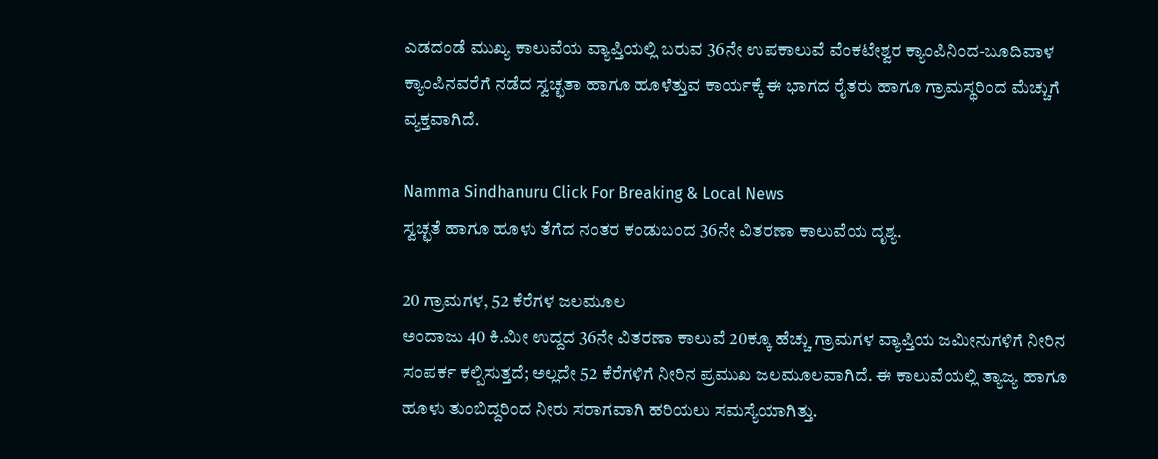ಎಡದಂಡೆ ಮುಖ್ಯ ಕಾಲುವೆಯ ವ್ಯಾಪ್ತಿಯಲ್ಲಿ ಬರುವ 36ನೇ ಉಪಕಾಲುವೆ ವೆಂಕಟೇಶ್ವರ ಕ್ಯಾಂಪಿನಿಂದ-ಬೂದಿವಾಳ ಕ್ಯಾಂಪಿನವರೆಗೆ ನಡೆದ ಸ್ವಚ್ಛತಾ ಹಾಗೂ ಹೂಳೆತ್ತುವ ಕಾರ್ಯಕ್ಕೆ ಈ ಭಾಗದ ರೈತರು ಹಾಗೂ ಗ್ರಾಮಸ್ಥರಿಂದ ಮೆಚ್ಚುಗೆ ವ್ಯಕ್ತವಾಗಿದೆ.

Namma Sindhanuru Click For Breaking & Local News
ಸ್ವಚ್ಛತೆ ಹಾಗೂ ಹೂಳು ತೆಗೆದ ನಂತರ ಕಂಡುಬಂದ 36ನೇ ವಿತರಣಾ ಕಾಲುವೆಯ ದೃಶ್ಯ.

20 ಗ್ರಾಮಗಳ, 52 ಕೆರೆಗಳ ಜಲಮೂಲ
ಅಂದಾಜು 40 ಕಿ.ಮೀ ಉದ್ದದ 36ನೇ ವಿತರಣಾ ಕಾಲುವೆ 20ಕ್ಕೂ ಹೆಚ್ಚು ಗ್ರಾಮಗಳ ವ್ಯಾಪ್ತಿಯ ಜಮೀನುಗಳಿಗೆ ನೀರಿನ ಸಂಪರ್ಕ ಕಲ್ಪಿಸುತ್ತದೆ; ಅಲ್ಲದೇ 52 ಕೆರೆಗಳಿಗೆ ನೀರಿನ ಪ್ರಮುಖ ಜಲಮೂಲವಾಗಿದೆ. ಈ ಕಾಲುವೆಯಲ್ಲಿ ತ್ಯಾಜ್ಯ ಹಾಗೂ ಹೂಳು ತುಂಬಿದ್ದರಿಂದ ನೀರು ಸರಾಗವಾಗಿ ಹರಿಯಲು ಸಮಸ್ಯೆಯಾಗಿತ್ತು.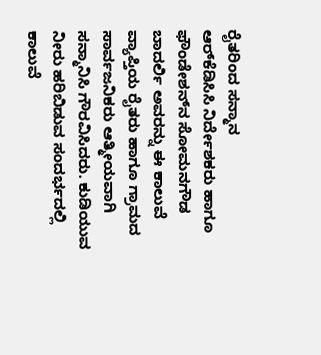ರೈತರಿಂದ ಸನ್ಮಾನ
ಆರ್‌ಕೆಡಿಸಿಸಿ ನಿರ್ದೇಶಕರು ಹಾಗೂ ಫೌಂಡೇಶನ್‌ನ ಸೋಮನಗೌಡ ಬಾದರ್ಲಿ ಅವರನ್ನು ಈ ಕಾಲುವೆ ವ್ಯಾಪ್ತಿಯ ರೈತರು ಹಾಗೂ ಗ್ರಾಮದ ಸಾರ್ವಜನಿಕರು ಆತ್ಮೀಯವಾಗಿ ಸನ್ಮಾನಿಸಿ ಗೌರವಿಸಿದರು. ಕುಡಿಯುವ ನೀರು ಹರಿಬಿಡುವ ಸಂದರ್ಭದಲ್ಲಿ ಕಾಲುವೆ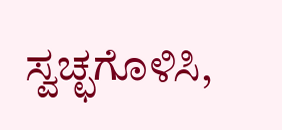ಸ್ವಚ್ಛಗೊಳಿಸಿ,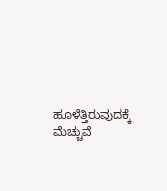ಹೂಳೆತ್ತಿರುವುದಕ್ಕೆ ಮೆಚ್ಚುವೆ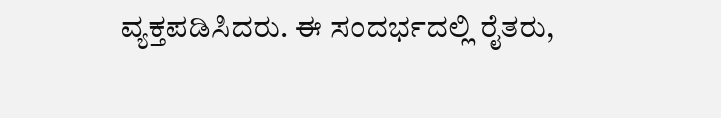ವ್ಯಕ್ತಪಡಿಸಿದರು. ಈ ಸಂದರ್ಭದಲ್ಲಿ ರೈತರು,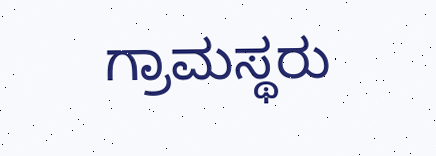ಗ್ರಾಮಸ್ಥರು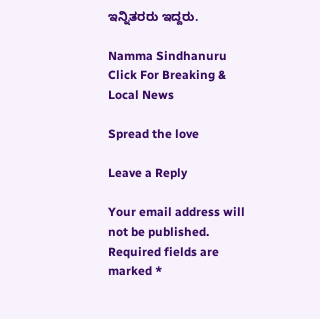ಇನ್ನಿತರರು ಇದ್ದರು.

Namma Sindhanuru Click For Breaking & Local News

Spread the love

Leave a Reply

Your email address will not be published. Required fields are marked *